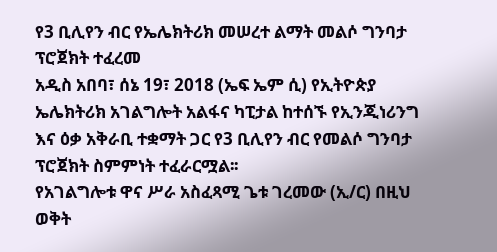የ3 ቢሊየን ብር የኤሌክትሪክ መሠረተ ልማት መልሶ ግንባታ ፕሮጀክት ተፈረመ
አዲስ አበባ፣ ሰኔ 19፣ 2018 (ኤፍ ኤም ሲ) የኢትዮጵያ ኤሌክትሪክ አገልግሎት አልፋና ካፒታል ከተሰኙ የኢንጂነሪንግ እና ዕቃ አቅራቢ ተቋማት ጋር የ3 ቢሊየን ብር የመልሶ ግንባታ ፕሮጀክት ስምምነት ተፈራርሟል፡፡
የአገልግሎቱ ዋና ሥራ አስፈጻሚ ጌቱ ገረመው (ኢ/ር) በዚህ ወቅት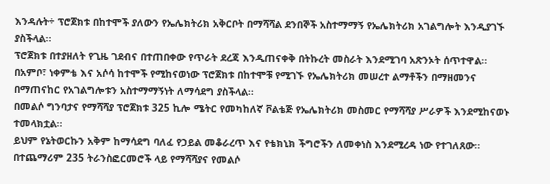እንዳሉት÷ ፕሮጀክቱ በከተሞች ያለውን የኤሌክትሪክ አቅርቦት በማሻሻል ደንበኞች አስተማማኝ የኤሌክትሪክ አገልግሎት እንዲያገኙ ያስችላል፡፡
ፕሮጀክቱ በተያዘለት የጊዜ ገደብና በተጠበቀው የጥራት ደረጃ እንዲጠናቀቅ በትኩረት መስራት እንደሚገባ አጽንኦት ሰጥተዋል፡፡
በአምቦ፣ ነቀምቴ እና አሶሳ ከተሞች የሚከናወነው ፕሮጀክቱ በከተሞቹ የሚገኙ የኤሌክትሪክ መሠረተ ልማቶችን በማዘመንና በማጠናከር የአገልግሎቱን አስተማማኝነት ለማሳደግ ያስችላል፡፡
በመልሶ ግንባታና የማሻሻያ ፕሮጀክቱ 325 ኪሎ ሜትር የመካከለኛ ቮልቴጅ የኤሌክትሪክ መስመር የማሻሻያ ሥራዎች እንደሚከናወኑ ተመላክቷል፡፡
ይህም የኔትወርኩን አቅም ከማሳደግ ባለፈ የኃይል መቆራረጥ እና የቴክኒክ ችግሮችን ለመቀነስ እንደሚረዳ ነው የተገለጸው፡፡
በተጨማሪም 235 ትራንስፎርመሮች ላይ የማሻሻያና የመልሶ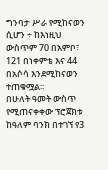ግንባታ ሥራ የሚከናወን ሲሆን ÷ ከእነዚህ ውስጥም 70 በአምቦ፣ 121 በነቀምቴ እና 44 በአሶሳ እንደሚከናወን ተጠቁሟል፡፡
በሁለት ዓመት ውስጥ የሚጠናቀቀው ፕሮጀክቱ ከዓለም ባንክ በተገኘ የ3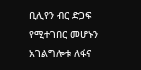ቢሊየን ብር ድጋፍ የሚተገበር መሆኑን አገልግሎቱ ለፋና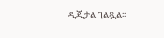ዲጂታል ገልጿል፡፡